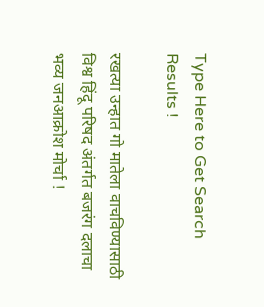Type Here to Get Search Results !

रखत्या उन्हात गो मातेला वाचविण्यासाठी विश्व हिंदू परिषद अंतर्गत बजरंग दलाचा भव्य जनआक्रोश मोर्चा !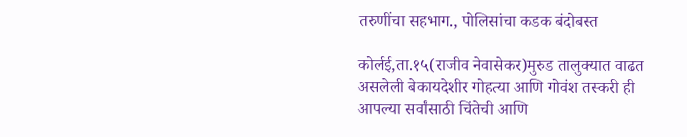तरुणींचा सहभाग., पोलिसांचा कडक बंदोबस्त

कोर्लई,ता.१५(राजीव नेवासेकर)मुरुड तालुक्यात वाढत असलेली बेकायदेशीर गोहत्या आणि गोवंश तस्करी ही आपल्या सर्वांसाठी चिंतेची आणि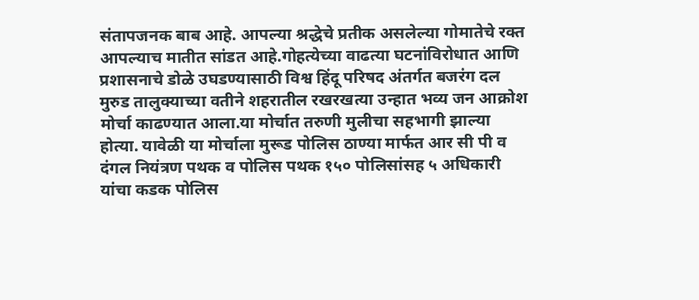संतापजनक बाब आहे. आपल्या श्रद्धेचे प्रतीक असलेल्या गोमातेचे रक्त आपल्याच मातीत सांडत आहे.गोहत्येच्या वाढत्या घटनांविरोधात आणि प्रशासनाचे डोळे उघडण्यासाठी विश्व हिंदू परिषद अंतर्गत बजरंग दल मुरुड तालुक्याच्या वतीने शहरातील रखरखत्या उन्हात भव्य जन आक्रोश मोर्चा काढण्यात आला.या मोर्चात तरुणी मुलीचा सहभागी झाल्या होत्या. यावेळी या मोर्चाला मुरूड पोलिस ठाण्या मार्फत आर सी पी व दंगल नियंत्रण पथक व पोलिस पथक १५० पोलिसांसह ५ अधिकारी यांचा कडक पोलिस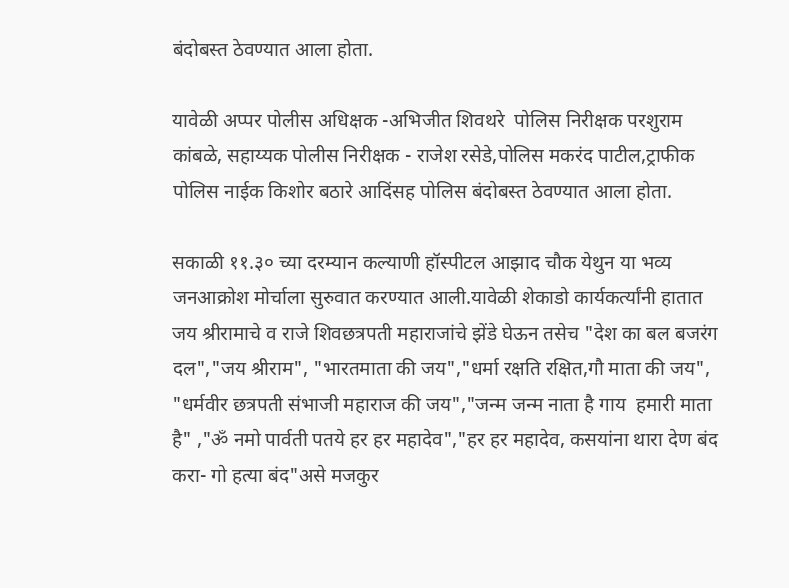बंदोबस्त ठेवण्यात आला होता.

यावेळी अप्पर पोलीस अधिक्षक -अभिजीत शिवथरे  पोलिस निरीक्षक परशुराम कांबळे, सहाय्यक पोलीस निरीक्षक - राजेश रसेडे,पोलिस मकरंद पाटील,ट्राफीक पोलिस नाईक किशोर बठारे आदिंसह पोलिस बंदोबस्त ठेवण्यात आला होता.

सकाळी ११.३० च्या दरम्यान कल्याणी हॉस्पीटल आझाद चौक येथुन या भव्य जनआक्रोश मोर्चाला सुरुवात करण्यात आली.यावेळी शेकाडो कार्यकर्त्यांनी हातात जय श्रीरामाचे व राजे शिवछत्रपती महाराजांचे झेंडे घेऊन तसेच "देश का बल बजरंग दल","जय श्रीराम", "भारतमाता की जय","धर्मा रक्षति रक्षित,गौ माता की जय", "धर्मवीर छत्रपती संभाजी महाराज की जय","जन्म जन्म नाता है गाय  हमारी माता है" ,"ॐ नमो पार्वती पतये हर हर महादेव","हर हर महादेव, कसयांना थारा देण बंद करा- गो हत्या बंद"असे मजकुर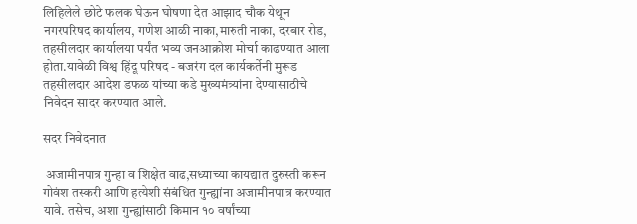लिहिलेले छोटे फलक घेऊन घोषणा देत आझाद चौक येथून नगरपरिषद कार्यालय, गणेश आळी नाका,मारुती नाका, दरबार रोड, तहसीलदार कार्यालया पर्यंत भव्य जनआक्रोश मोर्चा काढण्यात आला होता.यावेळी विश्व हिंदू परिषद - बजरंग दल कार्यकर्तेनी मुरूड तहसीलदार आदेश डफळ यांच्या कडे मुख्यमंत्र्यांना देण्यासाठीचे निवेदन सादर करण्यात आले.

सदर निवेदनात

 अजामीनपात्र गुन्हा व शिक्षेत वाढ,सध्याच्या कायद्यात दुरुस्ती करून गोवंश तस्करी आणि हत्येशी संबंधित गुन्ह्यांना अजामीनपात्र करण्यात यावे. तसेच, अशा गुन्ह्यांसाठी किमान १० वर्षांच्या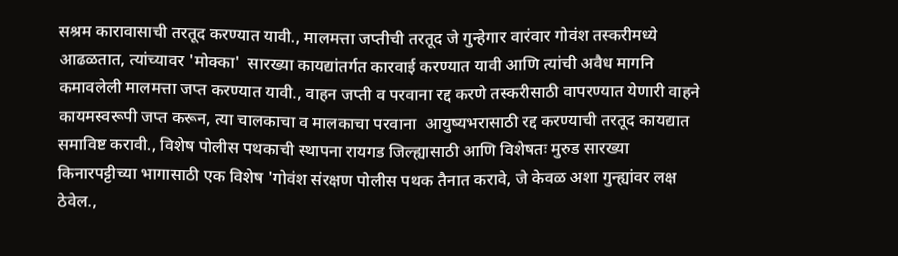सश्रम कारावासाची तरतूद करण्यात यावी., मालमत्ता जप्तीची तरतूद जे गुन्हेगार वारंवार गोवंश तस्करीमध्ये आढळतात, त्यांच्यावर 'मोक्का'  सारख्या कायद्यांतर्गत कारवाई करण्यात यावी आणि त्यांची अवैध मागनि कमावलेली मालमत्ता जप्त करण्यात यावी., वाहन जप्ती व परवाना रद्द करणे तस्करीसाठी वापरण्यात येणारी वाहने कायमस्वरूपी जप्त करून, त्या चालकाचा व मालकाचा परवाना  आयुष्यभरासाठी रद्द करण्याची तरतूद कायद्यात समाविष्ट करावी., विशेष पोलीस पथकाची स्थापना रायगड जिल्ह्यासाठी आणि विशेषतः मुरुड सारख्या किनारपट्टीच्या भागासाठी एक विशेष 'गोवंश संरक्षण पोलीस पथक तैनात करावे, जे केवळ अशा गुन्ह्यांवर लक्ष ठेवेल.,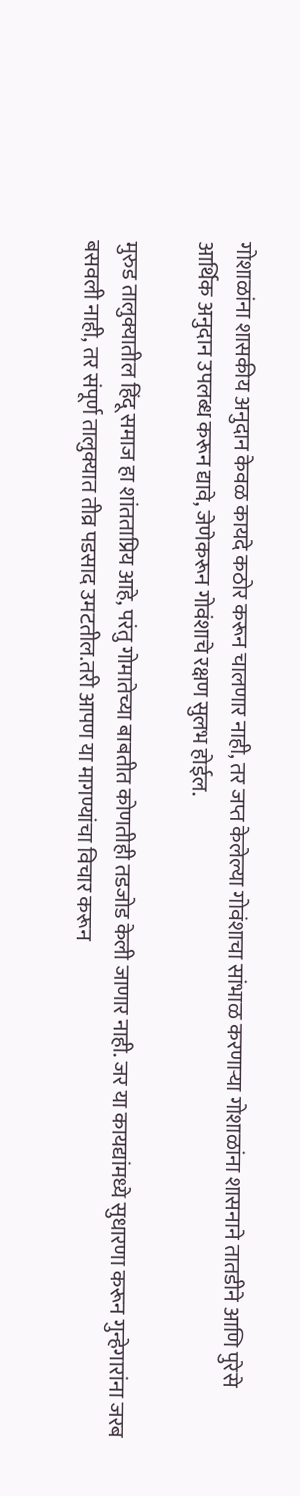गोशाळांना शासकीय अनुदान केवळ कायदे कठोर करून चालणार नाही, तर जप्त केलेल्या गोवंशाचा सांभाळ करणाऱ्या गोशाळांना शासनाने तातडीने आणि पुरेसे आर्थिक अनुदान उपलब्ध करून द्यावे, जेणेकरून गोवंशाचे रक्षण सुलभ होईल.

मुरुड तालुक्यातील हिंदू समाज हा शांतताप्रिय आहे, परंतु गोमातेच्या बाबतीत कोणतीही तडजोड केली जाणार नाही. जर या कायद्यांमध्ये सुधारणा करून गुन्हेगारांना जरब बसवली नाही, तर संपूर्ण तालुक्यात तीव्र पडसाद उमटतील.तरी आपण या मागण्यांचा विचार करून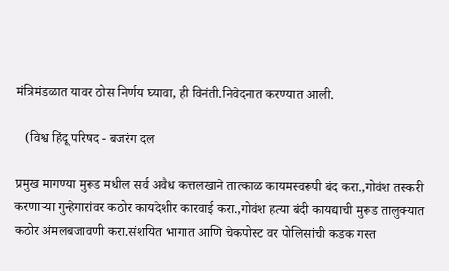मंत्रिमंडळात यावर ठोस निर्णय घ्यावा, ही विनंती.निवेदनात करण्यात आली.

   (विश्व हिंदू परिषद - बजरंग दल

प्रमुख मागण्या मुरूड मधील सर्व अवैध कत्तलखाने तात्काळ कायमस्वरूपी बंद करा.,गोवंश तस्करी करणाऱ्या गुन्हेगारांवर कठोर कायदेशीर कारवाई करा.,गोवंश हत्या बंदी कायद्याची मुरूड तालुक्यात कठोर अंमलबजावणी करा.संशयित भागात आणि चेकपोस्ट वर पोलिसांची कडक गस्त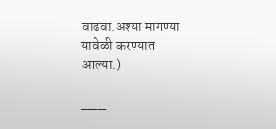वाढवा.अश्या मागण्या यावेळी करण्यात आल्या.)

___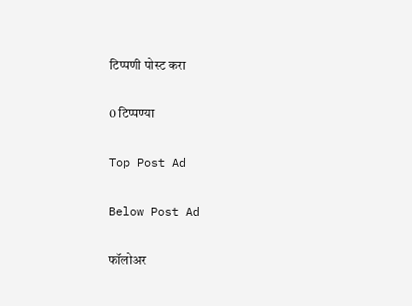टिप्पणी पोस्ट करा

0 टिप्पण्या

Top Post Ad

Below Post Ad

फॉलोअर